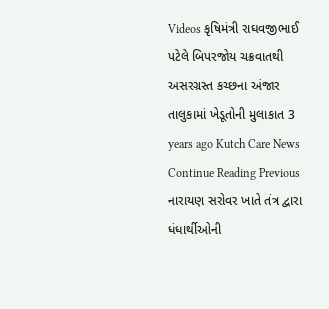Videos કૃષિમંત્રી રાઘવજીભાઈ પટેલે બિપરજોય ચક્રવાતથી અસરગ્રસ્ત કચ્છના અંજાર તાલુકામાં ખેડૂતોની મુલાકાત 3 years ago Kutch Care News Continue Reading Previous નારાયણ સરોવર ખાતે તંત્ર દ્વારા ધંધાર્થીઓની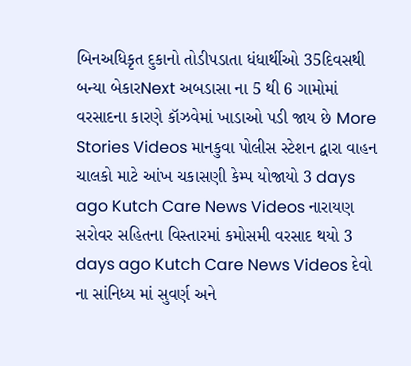બિનઅધિકૃત દુકાનો તોડીપડાતા ધંધાર્થીઓ 35દિવસથી બન્યા બેકારNext અબડાસા ના 5 થી 6 ગામોમાં વરસાદના કારણે કૉઝવેમાં ખાડાઓ પડી જાય છે More Stories Videos માનકુવા પોલીસ સ્ટેશન દ્વારા વાહન ચાલકો માટે આંખ ચકાસણી કેમ્પ યોજાયો 3 days ago Kutch Care News Videos નારાયણ સરોવર સહિતના વિસ્તારમાં કમોસમી વરસાદ થયો 3 days ago Kutch Care News Videos દેવો ના સાંનિધ્ય માં સુવર્ણ અને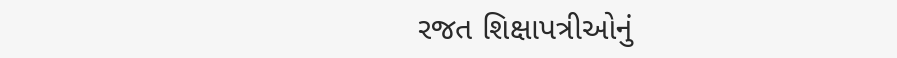રજત શિક્ષાપત્રીઓનું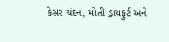કેસર ચંદન, મોતી ડ્રાયફુર્ટ અને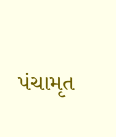પંચામૃત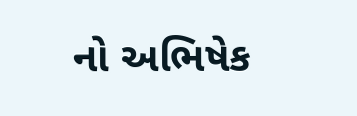નો અભિષેક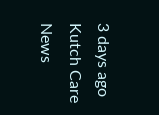3 days ago Kutch Care News